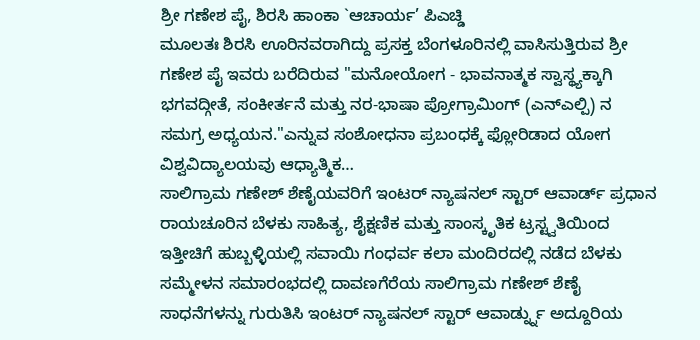ಶ್ರೀ ಗಣೇಶ ಪೈ, ಶಿರಸಿ ಹಾಂಕಾ `ಆಚಾರ್ಯ’ ಪಿಎಚ್ಡಿ
ಮೂಲತಃ ಶಿರಸಿ ಊರಿನವರಾಗಿದ್ದು ಪ್ರಸಕ್ತ ಬೆಂಗಳೂರಿನಲ್ಲಿ ವಾಸಿಸುತ್ತಿರುವ ಶ್ರೀ ಗಣೇಶ ಪೈ ಇವರು ಬರೆದಿರುವ "ಮನೋಯೋಗ - ಭಾವನಾತ್ಮಕ ಸ್ವಾಸ್ಥ್ಯಕ್ಕಾಗಿ ಭಗವದ್ಗೀತೆ, ಸಂಕೀರ್ತನೆ ಮತ್ತು ನರ-ಭಾಷಾ ಪ್ರೋಗ್ರಾಮಿಂಗ್ (ಎನ್ಎಲ್ಪಿ) ನ ಸಮಗ್ರ ಅಧ್ಯಯನ."ಎನ್ನುವ ಸಂಶೋಧನಾ ಪ್ರಬಂಧಕ್ಕೆ ಫ್ಲೋರಿಡಾದ ಯೋಗ ವಿಶ್ವವಿದ್ಯಾಲಯವು ಆಧ್ಯಾತ್ಮಿಕ…
ಸಾಲಿಗ್ರಾಮ ಗಣೇಶ್ ಶೆಣೈಯವರಿಗೆ ಇಂಟರ್ ನ್ಯಾಷನಲ್ ಸ್ಟಾರ್ ಆವಾರ್ಡ್ ಪ್ರಧಾನ
ರಾಯಚೂರಿನ ಬೆಳಕು ಸಾಹಿತ್ಯ, ಶೈಕ್ಷಣಿಕ ಮತ್ತು ಸಾಂಸ್ಕೃತಿಕ ಟ್ರಸ್ಟ್ವತಿಯಿಂದ ಇತ್ತೀಚಿಗೆ ಹುಬ್ಬಳ್ಳಿಯಲ್ಲಿ ಸವಾಯಿ ಗಂಧರ್ವ ಕಲಾ ಮಂದಿರದಲ್ಲಿ ನಡೆದ ಬೆಳಕು ಸಮ್ಮೇಳನ ಸಮಾರಂಭದಲ್ಲಿ ದಾವಣಗೆರೆಯ ಸಾಲಿಗ್ರಾಮ ಗಣೇಶ್ ಶೆಣೈ ಸಾಧನೆಗಳನ್ನು ಗುರುತಿಸಿ ಇಂಟರ್ ನ್ಯಾಷನಲ್ ಸ್ಟಾರ್ ಆವಾರ್ಡ್ನ್ನು ಅದ್ದೂರಿಯ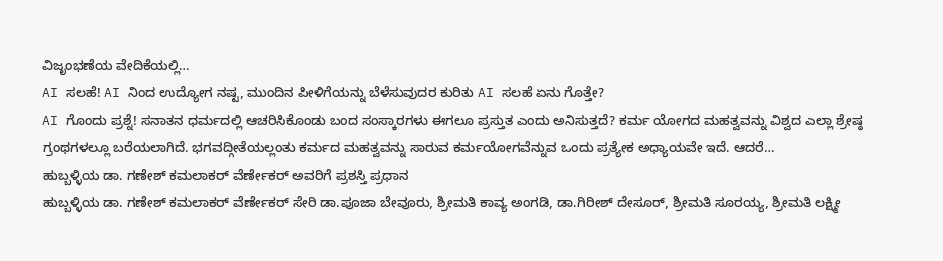ವಿಜೃಂಭಣೆಯ ವೇದಿಕೆಯಲ್ಲಿ…
AI ಸಲಹೆ! AI ನಿಂದ ಉದ್ಯೋಗ ನಷ್ಟ, ಮುಂದಿನ ಪೀಳಿಗೆಯನ್ನು ಬೆಳೆಸುವುದರ ಕುರಿತು AI ಸಲಹೆ ಏನು ಗೊತ್ತೇ?
AI ಗೊಂದು ಪ್ರಶ್ನೆ! ಸನಾತನ ಧರ್ಮದಲ್ಲಿ ಆಚರಿಸಿಕೊಂಡು ಬಂದ ಸಂಸ್ಕಾರಗಳು ಈಗಲೂ ಪ್ರಸ್ತುತ ಎಂದು ಅನಿಸುತ್ತದೆ? ಕರ್ಮ ಯೋಗದ ಮಹತ್ವವನ್ನು ವಿಶ್ವದ ಎಲ್ಲಾ ಶ್ರೇಷ್ಠ ಗ್ರಂಥಗಳಲ್ಲೂ ಬರೆಯಲಾಗಿದೆ. ಭಗವದ್ಗೀತೆಯಲ್ಲಂತು ಕರ್ಮದ ಮಹತ್ವವನ್ನು ಸಾರುವ ಕರ್ಮಯೋಗವೆನ್ನುವ ಒಂದು ಪ್ರತ್ಯೇಕ ಅಧ್ಯಾಯವೇ ಇದೆ. ಆದರೆ…
ಹುಬ್ಬಳ್ಳಿಯ ಡಾ. ಗಣೇಶ್ ಕಮಲಾಕರ್ ವೆರ್ಣೇಕರ್ ಅವರಿಗೆ ಪ್ರಶಸ್ತಿ ಪ್ರಧಾನ
ಹುಬ್ಬಳ್ಳಿಯ ಡಾ. ಗಣೇಶ್ ಕಮಲಾಕರ್ ವೆರ್ಣೇಕರ್ ಸೇರಿ ಡಾ.ಪೂಜಾ ಬೇವೂರು, ಶ್ರೀಮತಿ ಕಾವ್ಯ ಅಂಗಡಿ, ಡಾ.ಗಿರೀಶ್ ದೇಸೂರ್, ಶ್ರೀಮತಿ ಸೂರಯ್ಯ, ಶ್ರೀಮತಿ ಲಕ್ಷ್ಮೀ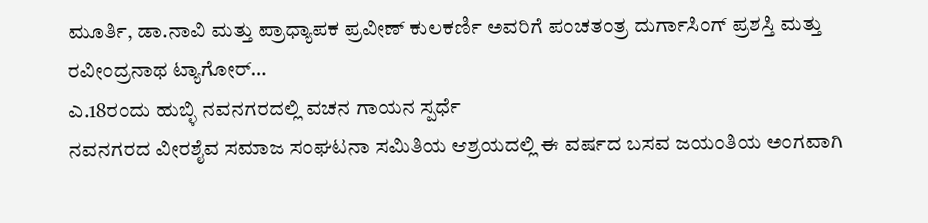ಮೂರ್ತಿ, ಡಾ.ನಾವಿ ಮತ್ತು ಪ್ರಾಧ್ಯಾಪಕ ಪ್ರವೀಣ್ ಕುಲಕರ್ಣಿ ಅವರಿಗೆ ಪಂಚತಂತ್ರ ದುರ್ಗಾಸಿಂಗ್ ಪ್ರಶಸ್ತಿ ಮತ್ತು ರವೀಂದ್ರನಾಥ ಟ್ಯಾಗೋರ್…
ಎ.18ರಂದು ಹುಬ್ಳಿ ನವನಗರದಲ್ಲಿ ವಚನ ಗಾಯನ ಸ್ಪರ್ಧೆ
ನವನಗರದ ವೀರಶೈವ ಸಮಾಜ ಸಂಘಟನಾ ಸಮಿತಿಯ ಆಶ್ರಯದಲ್ಲಿ ಈ ವರ್ಷದ ಬಸವ ಜಯಂತಿಯ ಅಂಗವಾಗಿ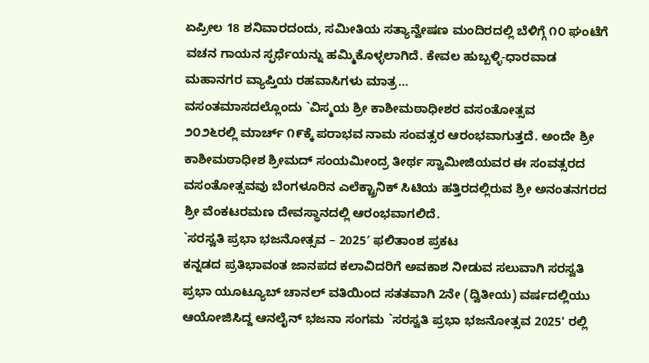ಏಪ್ರೀಲ 18 ಶನಿವಾರದಂದು, ಸಮೀತಿಯ ಸತ್ಯಾನ್ವೇಷಣ ಮಂದಿರದಲ್ಲಿ ಬೆಳಿಗ್ಗೆ ೧೦ ಘಂಟೆಗೆ ವಚನ ಗಾಯನ ಸ್ಫರ್ಧೆಯನ್ನು ಹಮ್ಮಿಕೊಳ್ಳಲಾಗಿದೆ. ಕೇವಲ ಹುಬ್ಬಳ್ಳಿ-ಧಾರವಾಡ ಮಹಾನಗರ ವ್ಯಾಪ್ತಿಯ ರಹವಾಸಿಗಳು ಮಾತ್ರ…
ವಸಂತಮಾಸದಲ್ಲೊಂದು `ವಿಸ್ಮಯ ಶ್ರೀ ಕಾಶೀಮಠಾಧೀಶರ ವಸಂತೋತ್ಸವ
೨೦೨೬ರಲ್ಲಿ ಮಾರ್ಚ್ ೧೯ಕ್ಕೆ ಪರಾಭವ ನಾಮ ಸಂವತ್ಸರ ಆರಂಭವಾಗುತ್ತದೆ. ಅಂದೇ ಶ್ರೀ ಕಾಶೀಮಠಾಧೀಶ ಶ್ರೀಮದ್ ಸಂಯಮೀಂದ್ರ ತೀರ್ಥ ಸ್ವಾಮೀಜಿಯವರ ಈ ಸಂವತ್ಸರದ ವಸಂತೋತ್ಸವವು ಬೆಂಗಳೂರಿನ ಎಲೆಕ್ಟ್ರಾನಿಕ್ ಸಿಟಿಯ ಹತ್ತಿರದಲ್ಲಿರುವ ಶ್ರೀ ಅನಂತನಗರದ ಶ್ರೀ ವೆಂಕಟರಮಣ ದೇವಸ್ಥಾನದಲ್ಲಿ ಆರಂಭವಾಗಲಿದೆ.
`ಸರಸ್ವತಿ ಪ್ರಭಾ ಭಜನೋತ್ಸವ – 2025′ ಫಲಿತಾಂಶ ಪ್ರಕಟ
ಕನ್ನಡದ ಪ್ರತಿಭಾವಂತ ಜಾನಪದ ಕಲಾವಿದರಿಗೆ ಅವಕಾಶ ನೀಡುವ ಸಲುವಾಗಿ ಸರಸ್ವತಿ ಪ್ರಭಾ ಯೂಟ್ಯೂಬ್ ಚಾನಲ್ ವತಿಯಿಂದ ಸತತವಾಗಿ 2ನೇ (ದ್ವಿತೀಯ) ವರ್ಷದಲ್ಲಿಯು ಆಯೋಜಿಸಿದ್ದ ಆನಲೈನ್ ಭಜನಾ ಸಂಗಮ `ಸರಸ್ವತಿ ಪ್ರಭಾ ಭಜನೋತ್ಸವ 2025' ರಲ್ಲಿ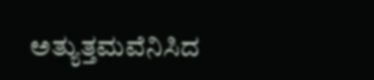ಅತ್ಯುತ್ತಮವೆನಿಸಿದ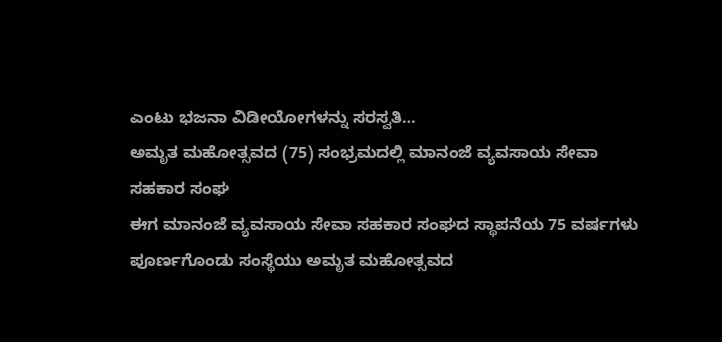ಎಂಟು ಭಜನಾ ವಿಡೀಯೋಗಳನ್ನು ಸರಸ್ವತಿ…
ಅಮೃತ ಮಹೋತ್ಸವದ (75) ಸಂಭ್ರಮದಲ್ಲಿ ಮಾನಂಜೆ ವ್ಯವಸಾಯ ಸೇವಾ ಸಹಕಾರ ಸಂಘ
ಈಗ ಮಾನಂಜೆ ವ್ಯವಸಾಯ ಸೇವಾ ಸಹಕಾರ ಸಂಘದ ಸ್ಥಾಪನೆಯ 75 ವರ್ಷಗಳು ಪೂರ್ಣಗೊಂಡು ಸಂಸ್ಥೆಯು ಅಮೃತ ಮಹೋತ್ಸವದ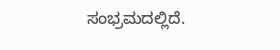ಸಂಭ್ರಮದಲ್ಲಿದೆ.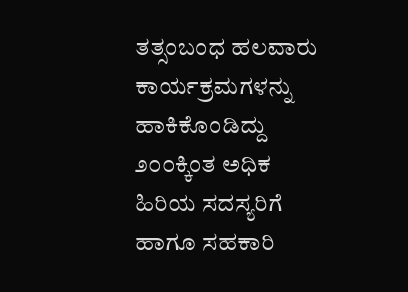ತತ್ಸಂಬಂಧ ಹಲವಾರು ಕಾರ್ಯಕ್ರಮಗಳನ್ನು ಹಾಕಿಕೊಂಡಿದ್ದು ೨೦೦ಕ್ಕಿಂತ ಅಧಿಕ ಹಿರಿಯ ಸದಸ್ಯರಿಗೆ ಹಾಗೂ ಸಹಕಾರಿ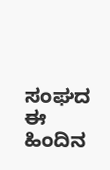ಸಂಘದ ಈ ಹಿಂದಿನ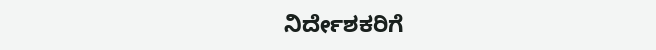ನಿರ್ದೇಶಕರಿಗೆ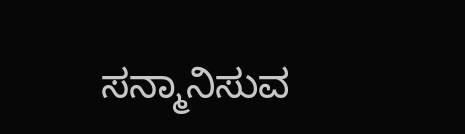ಸನ್ಮಾನಿಸುವ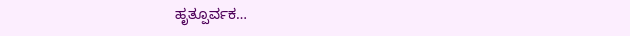ಹೃತ್ಪೂರ್ವಕ…